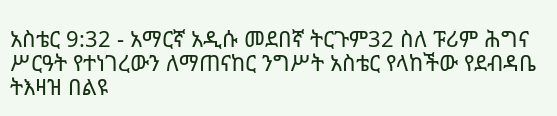አስቴር 9:32 - አማርኛ አዲሱ መደበኛ ትርጉም32 ስለ ፑሪም ሕግና ሥርዓት የተነገረውን ለማጠናከር ንግሥት አስቴር የላከችው የደብዳቤ ትእዛዝ በልዩ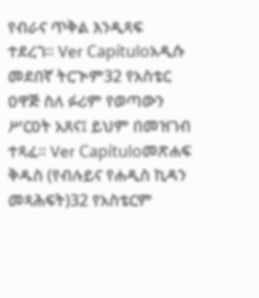የብራና ጥቅል እንዲጻፍ ተደረገ። Ver Capítuloአዲሱ መደበኛ ትርጒም32 የአስቴር ዐዋጅ ስለ ፉሪም የወጣውን ሥርዐት አጸና፤ ይህም በመዝገብ ተጻፈ። Ver Capítuloመጽሐፍ ቅዱስ (የብሉይና የሐዲስ ኪዳን መጻሕፍት)32 የአስቴርም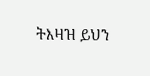ትእዛዝ ይህን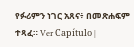የፉሪምን ነገር አጸና፥ በመጽሐፍም ተጻፈ። Ver Capítulo |